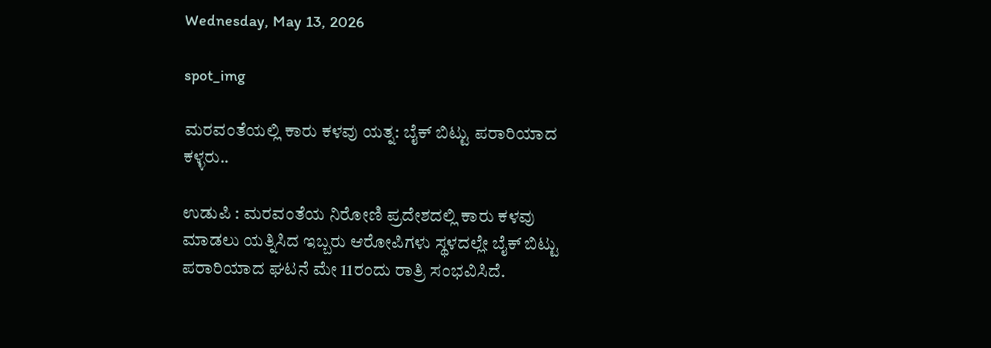Wednesday, May 13, 2026

spot_img

ಮರವಂತೆಯಲ್ಲಿ ಕಾರು ಕಳವು ಯತ್ನ: ಬೈಕ್ ಬಿಟ್ಟು ಪರಾರಿಯಾದ ಕಳ್ಳರು..

ಉಡುಪಿ : ಮರವಂತೆಯ ನಿರೋಣಿ ಪ್ರದೇಶದಲ್ಲಿ ಕಾರು ಕಳವು ಮಾಡಲು ಯತ್ನಿಸಿದ ಇಬ್ಬರು ಆರೋಪಿಗಳು ಸ್ಥಳದಲ್ಲೇ ಬೈಕ್ ಬಿಟ್ಟು ಪರಾರಿಯಾದ ಘಟನೆ ಮೇ 11ರಂದು ರಾತ್ರಿ ಸಂಭವಿಸಿದೆ.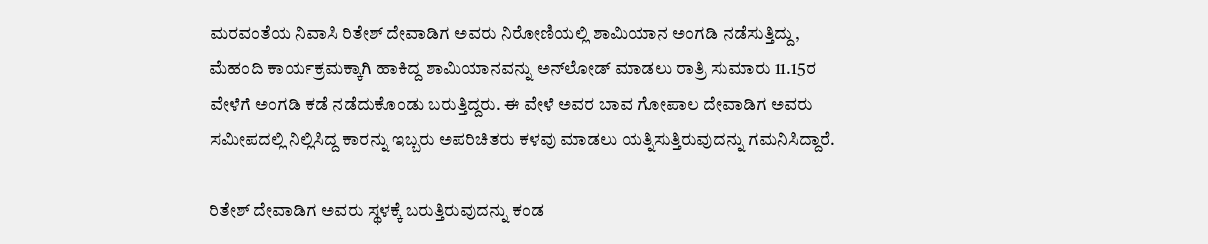ಮರವಂತೆಯ ನಿವಾಸಿ ರಿತೇಶ್ ದೇವಾಡಿಗ ಅವರು ನಿರೋಣಿಯಲ್ಲಿ ಶಾಮಿಯಾನ ಅಂಗಡಿ ನಡೆಸುತ್ತಿದ್ದು, ಮೆಹಂದಿ ಕಾರ್ಯಕ್ರಮಕ್ಕಾಗಿ ಹಾಕಿದ್ದ ಶಾಮಿಯಾನವನ್ನು ಅನ್‌ಲೋಡ್ ಮಾಡಲು ರಾತ್ರಿ ಸುಮಾರು 11.15ರ ವೇಳೆಗೆ ಅಂಗಡಿ ಕಡೆ ನಡೆದುಕೊಂಡು ಬರುತ್ತಿದ್ದರು. ಈ ವೇಳೆ ಅವರ ಬಾವ ಗೋಪಾಲ ದೇವಾಡಿಗ ಅವರು ಸಮೀಪದಲ್ಲಿ ನಿಲ್ಲಿಸಿದ್ದ ಕಾರನ್ನು ಇಬ್ಬರು ಅಪರಿಚಿತರು ಕಳವು ಮಾಡಲು ಯತ್ನಿಸುತ್ತಿರುವುದನ್ನು ಗಮನಿಸಿದ್ದಾರೆ.

ರಿತೇಶ್ ದೇವಾಡಿಗ ಅವರು ಸ್ಥಳಕ್ಕೆ ಬರುತ್ತಿರುವುದನ್ನು ಕಂಡ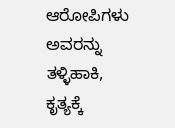ಆರೋಪಿಗಳು ಅವರನ್ನು ತಳ್ಳಿಹಾಕಿ, ಕೃತ್ಯಕ್ಕೆ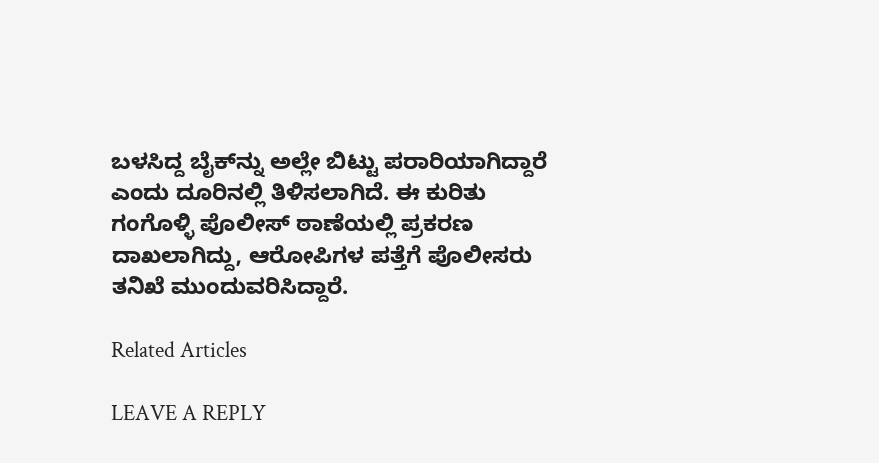ಬಳಸಿದ್ದ ಬೈಕ್‌ನ್ನು ಅಲ್ಲೇ ಬಿಟ್ಟು ಪರಾರಿಯಾಗಿದ್ದಾರೆ ಎಂದು ದೂರಿನಲ್ಲಿ ತಿಳಿಸಲಾಗಿದೆ. ಈ ಕುರಿತು ಗಂಗೊಳ್ಳಿ ಪೊಲೀಸ್ ಠಾಣೆಯಲ್ಲಿ ಪ್ರಕರಣ ದಾಖಲಾಗಿದ್ದು, ಆರೋಪಿಗಳ ಪತ್ತೆಗೆ ಪೊಲೀಸರು ತನಿಖೆ ಮುಂದುವರಿಸಿದ್ದಾರೆ.

Related Articles

LEAVE A REPLY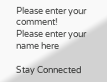Please enter your comment!
Please enter your name here

Stay Connected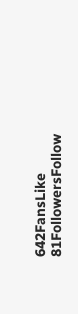642FansLike
81FollowersFollow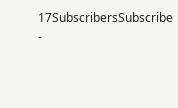17SubscribersSubscribe
-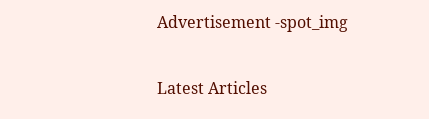Advertisement -spot_img

Latest Articles